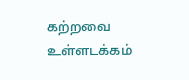கற்றவை
உள்ளடக்கம்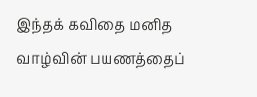இந்தக் கவிதை மனித வாழ்வின் பயணத்தைப்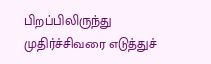பிறப்பிலிருந்து முதிர்ச்சிவரை எடுத்துச்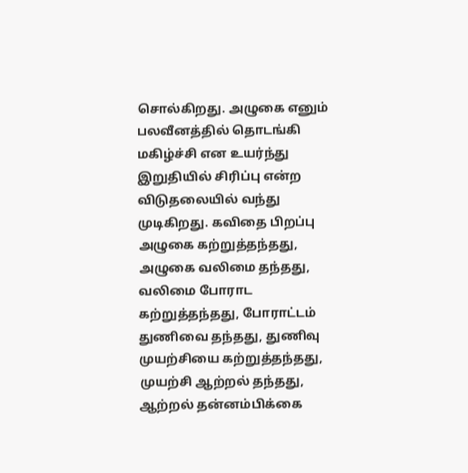சொல்கிறது. அழுகை எனும் பலவீனத்தில் தொடங்கி மகிழ்ச்சி என உயர்ந்து இறுதியில் சிரிப்பு என்ற விடுதலையில் வந்து முடிகிறது. கவிதை பிறப்பு அழுகை கற்றுத்தந்தது, அழுகை வலிமை தந்தது, வலிமை போராட கற்றுத்தந்தது, போராட்டம் துணிவை தந்தது, துணிவு முயற்சியை கற்றுத்தந்தது, முயற்சி ஆற்றல் தந்தது, ஆற்றல் தன்னம்பிக்கை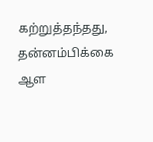கற்றுத்தந்தது, தன்னம்பிக்கை ஆள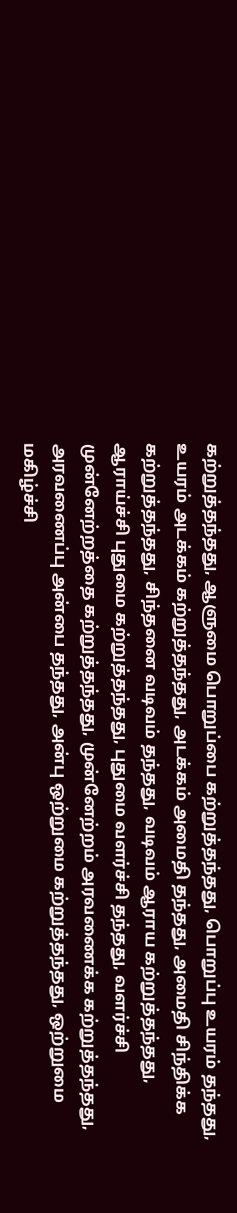கற்றுத்தந்தது, ஆளுமை பொறுப்பை கற்றுத்தந்தது, பொறுப்பு உயரம் தந்தது, உயரம் அடக்கம் கற்றுத்தந்தது, அடக்கம் அமைதி தந்தது, அமைதி சிந்திக்க கற்றுத்தந்தது, சிந்தனை வடிவம் தந்தது, வடிவம் ஆராய கற்றுத்தந்தது, ஆராய்ச்சி புதுமை கற்றுத்தந்தது, புதுமை வளர்ச்சி தந்தது, வளர்ச்சி முன்னேற்றத்தை கற்றுத்தந்தது, முன்னேற்றம் அரவணைக்க கற்றுத்தந்தது, அரவணைப்பு அன்பை தந்தது, அன்பு ஒற்றுமை கற்றுத்தந்தது, ஒற்றுமை மகிழ்ச்சி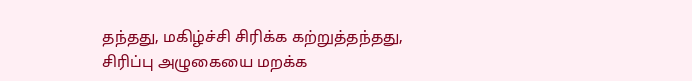தந்தது, மகிழ்ச்சி சிரிக்க கற்றுத்தந்தது, சிரிப்பு அழுகையை மறக்க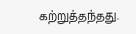கற்றுத்தந்தது.